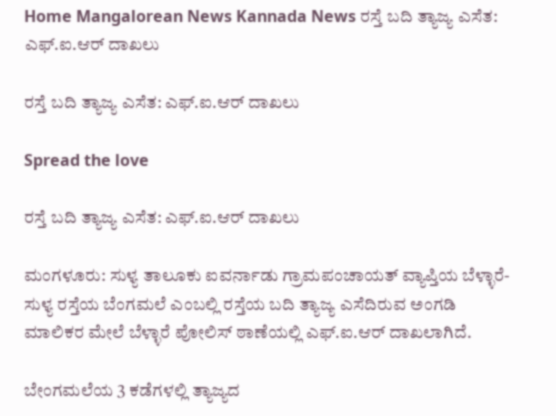Home Mangalorean News Kannada News ರಸ್ತೆ ಬದಿ ತ್ಯಾಜ್ಯ ಎಸೆತ: ಎಫ್.ಐ.ಆರ್ ದಾಖಲು

ರಸ್ತೆ ಬದಿ ತ್ಯಾಜ್ಯ ಎಸೆತ: ಎಫ್.ಐ.ಆರ್ ದಾಖಲು

Spread the love

ರಸ್ತೆ ಬದಿ ತ್ಯಾಜ್ಯ ಎಸೆತ: ಎಫ್.ಐ.ಆರ್ ದಾಖಲು

ಮಂಗಳೂರು: ಸುಳ್ಯ ತಾಲೂಕು ಐವರ್ನಾಡು ಗ್ರಾಮಪಂಚಾಯತ್ ವ್ಯಾಪ್ತಿಯ ಬೆಳ್ಳಾರೆ-ಸುಳ್ಯ ರಸ್ತೆಯ ಬೆಂಗಮಲೆ ಎಂಬಲ್ಲಿ ರಸ್ತೆಯ ಬದಿ ತ್ಯಾಜ್ಯ ಎಸೆದಿರುವ ಅಂಗಡಿ ಮಾಲಿಕರ ಮೇಲೆ ಬೆಳ್ಳಾರೆ ಪೋಲಿಸ್ ಠಾಣೆಯಲ್ಲಿ ಎಫ್.ಐ.ಆರ್ ದಾಖಲಾಗಿದೆ.

ಬೇಂಗಮಲೆಯ 3 ಕಡೆಗಳಲ್ಲಿ ತ್ಯಾಜ್ಯದ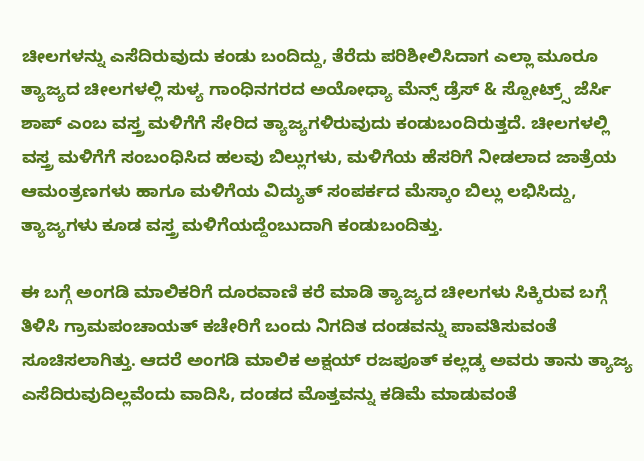ಚೀಲಗಳನ್ನು ಎಸೆದಿರುವುದು ಕಂಡು ಬಂದಿದ್ದು, ತೆರೆದು ಪರಿಶೀಲಿಸಿದಾಗ ಎಲ್ಲಾ ಮೂರೂ ತ್ಯಾಜ್ಯದ ಚೀಲಗಳಲ್ಲಿ ಸುಳ್ಯ ಗಾಂಧಿನಗರದ ಅಯೋಧ್ಯಾ ಮೆನ್ಸ್ ಡ್ರೆಸ್ & ಸ್ಪೋಟ್ರ್ಸ್ ಜೆರ್ಸಿ ಶಾಪ್ ಎಂಬ ವಸ್ತ್ರ ಮಳಿಗೆಗೆ ಸೇರಿದ ತ್ಯಾಜ್ಯಗಳಿರುವುದು ಕಂಡುಬಂದಿರುತ್ತದೆ. ಚೀಲಗಳಲ್ಲಿ ವಸ್ತ್ರ ಮಳಿಗೆಗೆ ಸಂಬಂಧಿಸಿದ ಹಲವು ಬಿಲ್ಲುಗಳು, ಮಳಿಗೆಯ ಹೆಸರಿಗೆ ನೀಡಲಾದ ಜಾತ್ರೆಯ ಆಮಂತ್ರಣಗಳು ಹಾಗೂ ಮಳಿಗೆಯ ವಿದ್ಯುತ್ ಸಂಪರ್ಕದ ಮೆಸ್ಕಾಂ ಬಿಲ್ಲು ಲಭಿಸಿದ್ದು, ತ್ಯಾಜ್ಯಗಳು ಕೂಡ ವಸ್ತ್ರ ಮಳಿಗೆಯದ್ದೆಂಬುದಾಗಿ ಕಂಡುಬಂದಿತ್ತು.

ಈ ಬಗ್ಗೆ ಅಂಗಡಿ ಮಾಲಿಕರಿಗೆ ದೂರವಾಣಿ ಕರೆ ಮಾಡಿ ತ್ಯಾಜ್ಯದ ಚೀಲಗಳು ಸಿಕ್ಕಿರುವ ಬಗ್ಗೆ ತಿಳಿಸಿ ಗ್ರಾಮಪಂಚಾಯತ್ ಕಚೇರಿಗೆ ಬಂದು ನಿಗದಿತ ದಂಡವನ್ನು ಪಾವತಿಸುವಂತೆ ಸೂಚಿಸಲಾಗಿತ್ತು. ಆದರೆ ಅಂಗಡಿ ಮಾಲಿಕ ಅಕ್ಷಯ್ ರಜಪೂತ್ ಕಲ್ಲಡ್ಕ ಅವರು ತಾನು ತ್ಯಾಜ್ಯ ಎಸೆದಿರುವುದಿಲ್ಲವೆಂದು ವಾದಿಸಿ, ದಂಡದ ಮೊತ್ತವನ್ನು ಕಡಿಮೆ ಮಾಡುವಂತೆ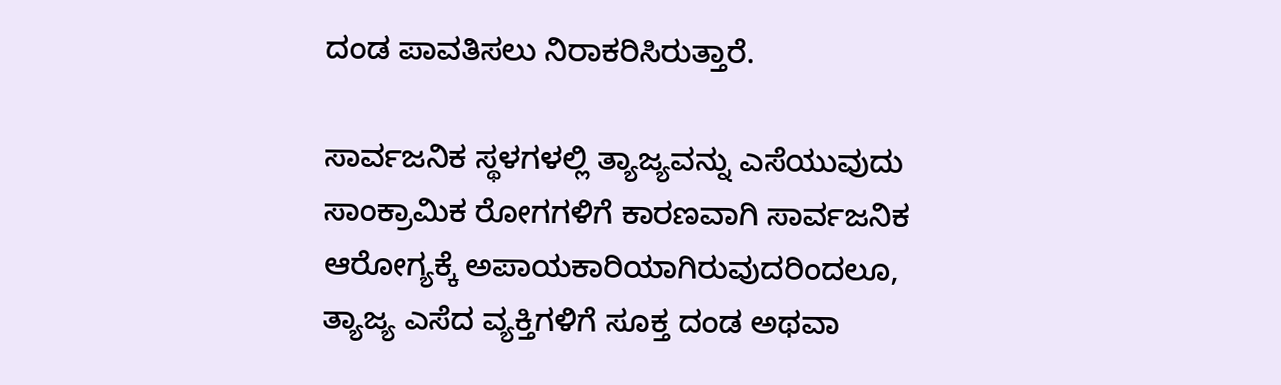ದಂಡ ಪಾವತಿಸಲು ನಿರಾಕರಿಸಿರುತ್ತಾರೆ.

ಸಾರ್ವಜನಿಕ ಸ್ಥಳಗಳಲ್ಲಿ ತ್ಯಾಜ್ಯವನ್ನು ಎಸೆಯುವುದು ಸಾಂಕ್ರಾಮಿಕ ರೋಗಗಳಿಗೆ ಕಾರಣವಾಗಿ ಸಾರ್ವಜನಿಕ ಆರೋಗ್ಯಕ್ಕೆ ಅಪಾಯಕಾರಿಯಾಗಿರುವುದರಿಂದಲೂ, ತ್ಯಾಜ್ಯ ಎಸೆದ ವ್ಯಕ್ತಿಗಳಿಗೆ ಸೂಕ್ತ ದಂಡ ಅಥವಾ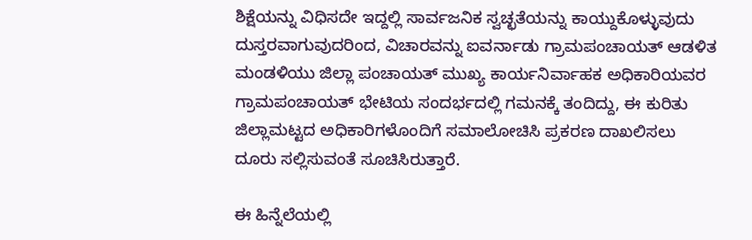ಶಿಕ್ಷೆಯನ್ನು ವಿಧಿಸದೇ ಇದ್ದಲ್ಲಿ ಸಾರ್ವಜನಿಕ ಸ್ವಚ್ಛತೆಯನ್ನು ಕಾಯ್ದುಕೊಳ್ಳುವುದು ದುಸ್ತರವಾಗುವುದರಿಂದ, ವಿಚಾರವನ್ನು ಐವರ್ನಾಡು ಗ್ರಾಮಪಂಚಾಯತ್ ಆಡಳಿತ ಮಂಡಳಿಯು ಜಿಲ್ಲಾ ಪಂಚಾಯತ್ ಮುಖ್ಯ ಕಾರ್ಯನಿರ್ವಾಹಕ ಅಧಿಕಾರಿಯವರ ಗ್ರಾಮಪಂಚಾಯತ್ ಭೇಟಿಯ ಸಂದರ್ಭದಲ್ಲಿ ಗಮನಕ್ಕೆ ತಂದಿದ್ದು, ಈ ಕುರಿತು ಜಿಲ್ಲಾಮಟ್ಟದ ಅಧಿಕಾರಿಗಳೊಂದಿಗೆ ಸಮಾಲೋಚಿಸಿ ಪ್ರಕರಣ ದಾಖಲಿಸಲು ದೂರು ಸಲ್ಲಿಸುವಂತೆ ಸೂಚಿಸಿರುತ್ತಾರೆ.

ಈ ಹಿನ್ನೆಲೆಯಲ್ಲಿ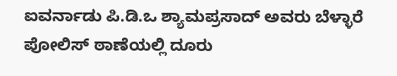ಐವರ್ನಾಡು ಪಿ.ಡಿ.ಒ ಶ್ಯಾಮಪ್ರಸಾದ್ ಅವರು ಬೆಳ್ಳಾರೆ ಪೋಲಿಸ್ ಠಾಣೆಯಲ್ಲಿ ದೂರು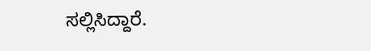ಸಲ್ಲಿಸಿದ್ದಾರೆ.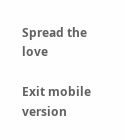Spread the love

Exit mobile version